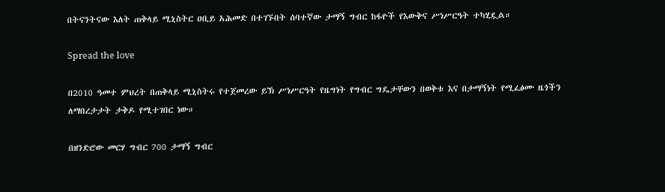በትናንትናው እለት ጠቅላይ ሚኒስትር ዐቢይ አሕመድ በተገኙበት ሰባተኛው ታማኝ ግብር ከፋዮች የእውቅና ሥነሥርዓት ተካሂዷል።

Spread the love

በ2010 ዓመተ ምህረት በጠቅላይ ሚኒስትሩ የተጀመረው ይኽ ሥነሥርዓት የዜግነት የግብር ግዴታቸውን በወቅቱ እና በታማኝነት የሚፈፅሙ ዜጎችን ለማበረታታት ታቅዶ የሚተገበር ነው።

በዘንድሮው መርሃ ግብር 700 ታማኝ ግብር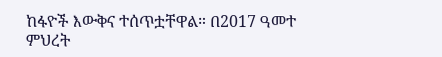ከፋዮች እውቅና ተሰጥቷቸዋል። በ2017 ዓመተ ምህረት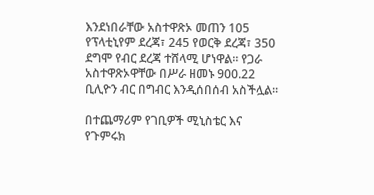እንደነበራቸው አስተዋጽኦ መጠን 105 የፕላቲኒየም ደረጃ፣ 245 የወርቅ ደረጃ፣ 350 ደግሞ የብር ደረጃ ተሸላሚ ሆነዋል። የጋራ አስተዋጽኦዋቸው በሥራ ዘመኑ 900.22 ቢሊዮን ብር በግብር እንዲሰበሰብ አስችሏል።

በተጨማሪም የገቢዎች ሚኒስቴር እና የጉምሩክ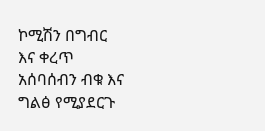ኮሚሽን በግብር እና ቀረጥ አሰባሰብን ብቁ እና ግልፅ የሚያደርጉ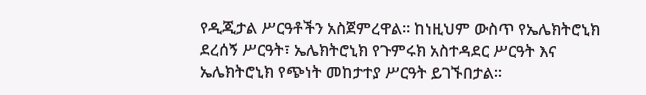የዲጂታል ሥርዓቶችን አስጀምረዋል። ከነዚህም ውስጥ የኤሌክትሮኒክ ደረሰኝ ሥርዓት፣ ኤሌክትሮኒክ የጉምሩክ አስተዳደር ሥርዓት እና ኤሌክትሮኒክ የጭነት መከታተያ ሥርዓት ይገኙበታል።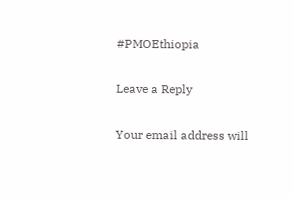#PMOEthiopia

Leave a Reply

Your email address will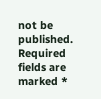not be published. Required fields are marked *